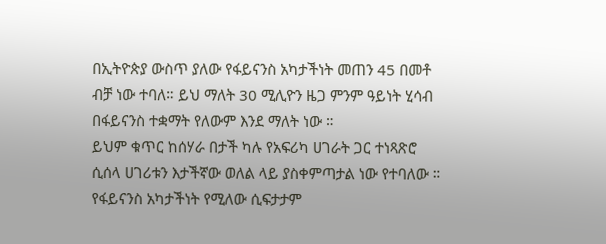በኢትዮጵያ ውስጥ ያለው የፋይናንስ አካታችነት መጠን 45 በመቶ ብቻ ነው ተባለ። ይህ ማለት 30 ሚሊዮን ዜጋ ምንም ዓይነት ሂሳብ በፋይናንስ ተቋማት የለውም እንደ ማለት ነው ።
ይህም ቁጥር ከሰሃራ በታች ካሉ የአፍሪካ ሀገራት ጋር ተነጻጽሮ ሲሰላ ሀገሪቱን እታችኛው ወለል ላይ ያስቀምጣታል ነው የተባለው ።
የፋይናንስ አካታችነት የሚለው ሲፍታታም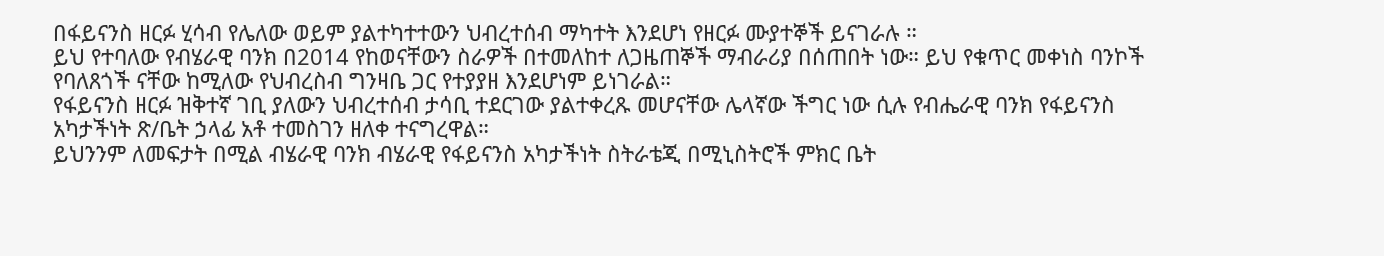በፋይናንስ ዘርፉ ሂሳብ የሌለው ወይም ያልተካተተውን ህብረተሰብ ማካተት እንደሆነ የዘርፉ ሙያተኞች ይናገራሉ ።
ይህ የተባለው የብሄራዊ ባንክ በ2014 የከወናቸውን ስራዎች በተመለከተ ለጋዜጠኞች ማብራሪያ በሰጠበት ነው። ይህ የቁጥር መቀነስ ባንኮች የባለጸጎች ናቸው ከሚለው የህብረስብ ግንዛቤ ጋር የተያያዘ እንደሆነም ይነገራል።
የፋይናንስ ዘርፉ ዝቅተኛ ገቢ ያለውን ህብረተሰብ ታሳቢ ተደርገው ያልተቀረጹ መሆናቸው ሌላኛው ችግር ነው ሲሉ የብሔራዊ ባንክ የፋይናንስ አካታችነት ጽ/ቤት ኃላፊ አቶ ተመስገን ዘለቀ ተናግረዋል።
ይህንንም ለመፍታት በሚል ብሄራዊ ባንክ ብሄራዊ የፋይናንስ አካታችነት ስትራቴጂ በሚኒስትሮች ምክር ቤት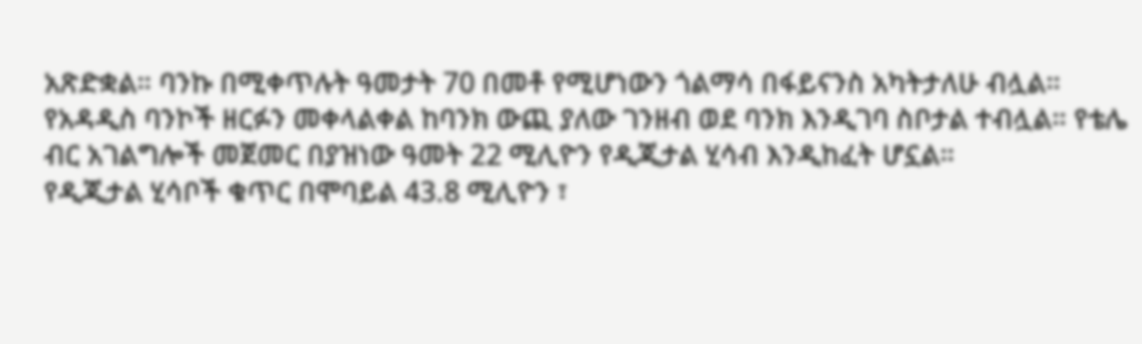አጽድቋል። ባንኩ በሚቀጥሉት ዓመታት 70 በመቶ የሚሆነውን ጎልማሳ በፋይናንስ አካትታለሁ ብሏል።
የአዳዲስ ባንኮች ዘርፉን መቀላልቀል ከባንክ ውጪ ያለው ገንዘብ ወደ ባንክ እንዲገባ ስቦታል ተብሏል። የቴሌ ብር አገልግሎች መጀመር በያዝነው ዓመት 22 ሚሊዮን የዲጂታል ሂሳብ እንዲከፈት ሆኗል።
የዲጂታል ሂሳቦች ቁጥር በሞባይል 43.8 ሚሊዮን ፣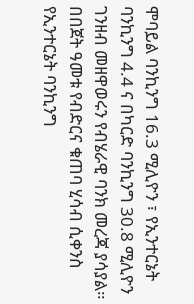ሞባይል ባንኪንግ 16.3 ሚሊዮን ፣ የኢንተርኔት ባንኪንግ 4.4 ና በካርድ ባንኪንግ 30.8 ሚሊዮን ገንዘብ መዘዋወሩን የብሄራዊ ባንክ መረጃ ያሳያል።
በበጀት ዓመቱ የብድርና ቁጠባ ሂሳብ ሲቀንስ የኢንተርኔት ባንኪንግ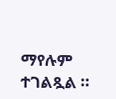ማየሉም ተገልጿል ።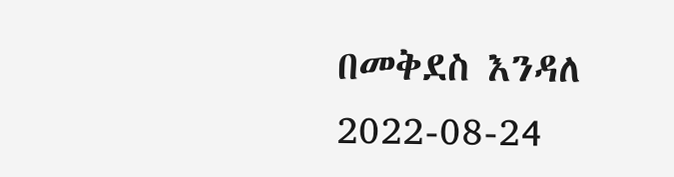በመቅደስ እንዳለ
2022-08-24